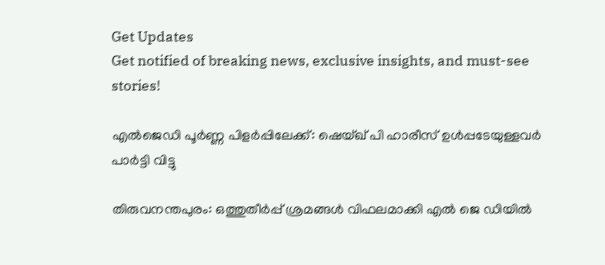Get Updates
Get notified of breaking news, exclusive insights, and must-see stories!

എല്‍ജെഡി പൂർണ്ണ പിളർപ്പിലേക്ക്: ഷെയ്ഖ് പി ഹാരീസ് ഉള്‍പ്പടേയുള്ളവർ പാർട്ടി വിട്ടു

തിരുവനന്തപുരം: ഒത്തുതീർപ്പ് ശ്രമങ്ങള്‍ വിഫലമാക്കി എല്‍ ജെ ഡിയില്‍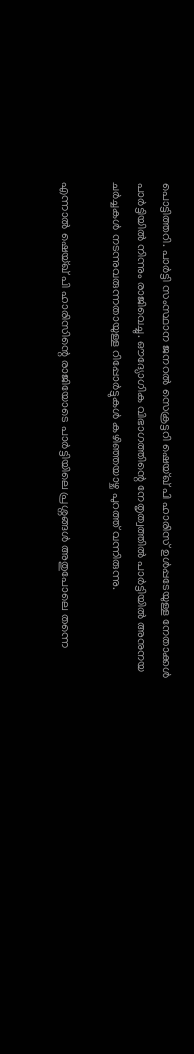പൊട്ടിത്തറി. പാർട്ടി സംസ്ഥാന ജനറല്‍ സെക്രട്ടറി ഷെയ്ഖ് പി ഹാരിസ് ഉള്‍പ്പടേയുള്ള നേതാക്കള്‍ പാർട്ടിയില്‍ നിന്നും രാജിവെച്ചു. ഔദ്യോഗിക വിഭാഗത്തിന്റെ നേതൃത്വത്തില്‍ പാർട്ടിയില്‍ അനുനയ ചർച്ചകള്‍ നടന്നുവരുന്നതായുള്ള റിപ്പോർട്ടുകള്‍ കഴിഞ്ഞയാഴ്ച പുറത്ത് വന്നിരുന്നു.

എന്നാല്‍ ഷെയ്ഖ് പി ഹാരിസിന്റെ രാജിയോടെ പാർട്ടിയിലെ പ്രശ്നങ്ങള്‍ അതുപോലെ തന്നെ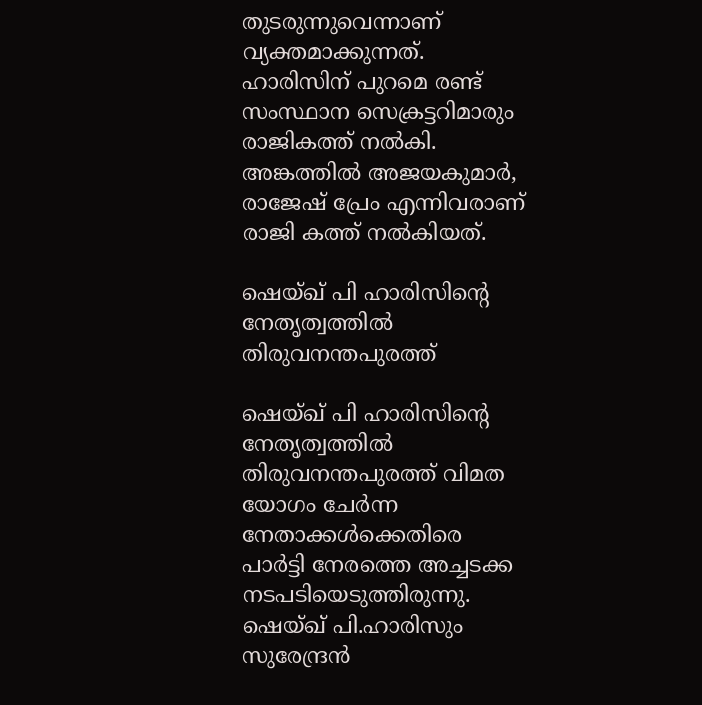തുടരുന്നുവെന്നാണ് വ്യക്തമാക്കുന്നത്. ഹാരിസിന് പുറമെ രണ്ട് സംസ്ഥാന സെക്രട്ടറിമാരും രാജികത്ത് നല്‍കി. അങ്കത്തില്‍ അജയകുമാര്‍, രാജേഷ് പ്രേം എന്നിവരാണ് രാജി കത്ത് നല്‍കിയത്.

ഷെയ്ഖ് പി ഹാരിസിന്റെ നേതൃത്വത്തില്‍ തിരുവനന്തപുരത്ത്

ഷെയ്ഖ് പി ഹാരിസിന്റെ നേതൃത്വത്തില്‍ തിരുവനന്തപുരത്ത് വിമത യോഗം ചേർന്ന നേതാക്കള്‍ക്കെതിരെ പാർട്ടി നേരത്തെ അച്ചടക്ക നടപടിയെടുത്തിരുന്നു. ഷെയ്ഖ് പി.ഹാരിസും സുരേന്ദ്രന്‍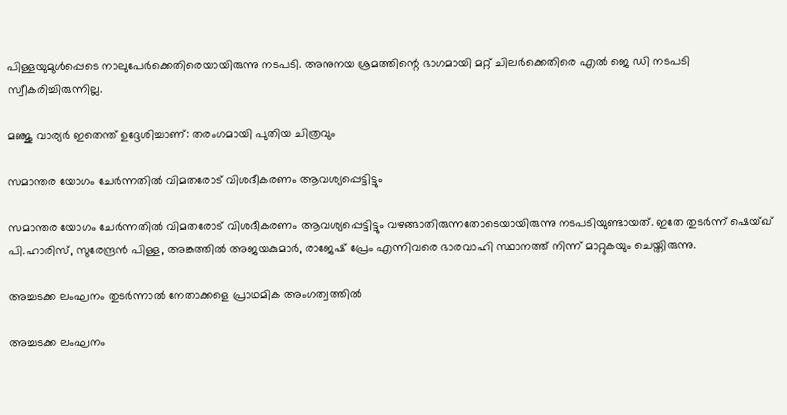പിള്ളയുമുള്‍പ്പെടെ നാലുപേര്‍ക്കെതിരെയായിരുന്നു നടപടി. അനുനയ ശ്രമത്തിന്റെ ഭാഗമായി മറ്റ് ചിലർക്കെതിരെ എല്‍ ജെ ഡി നടപടി സ്വീകരിച്ചിരുന്നില്ല.

മഞ്ജു വാര്യർ ഇതെന്ത് ഉദ്ദേശിച്ചാണ്: തരംഗമായി പുതിയ ചിത്രവും

സമാന്തര യോഗം ചേര്‍ന്നതില്‍ വിമതരോട് വിശദീകരണം ആവശ്യപ്പെട്ടിട്ടും

സമാന്തര യോഗം ചേര്‍ന്നതില്‍ വിമതരോട് വിശദീകരണം ആവശ്യപ്പെട്ടിട്ടും വഴങ്ങാതിരുന്നതോടെയായിരുന്നു നടപടിയുണ്ടായത്. ഇതേ തുടർന്ന് ഷെയ്ഖ് പി.ഹാരിസ്, സുരേന്ദ്രന്‍ പിള്ള, അങ്കത്തില്‍ അജയകുമാര്‍, രാജേഷ് പ്രേം എന്നിവരെ ഭാരവാഹി സ്ഥാനത്ത് നിന്ന് മാറ്റുകയും ചെയ്തിരുന്നു.

അച്ചടക്ക ലംഘനം തുടര്‍ന്നാല്‍ നേതാക്കളെ പ്രാഥമിക അംഗത്വത്തില്‍

അച്ചടക്ക ലംഘനം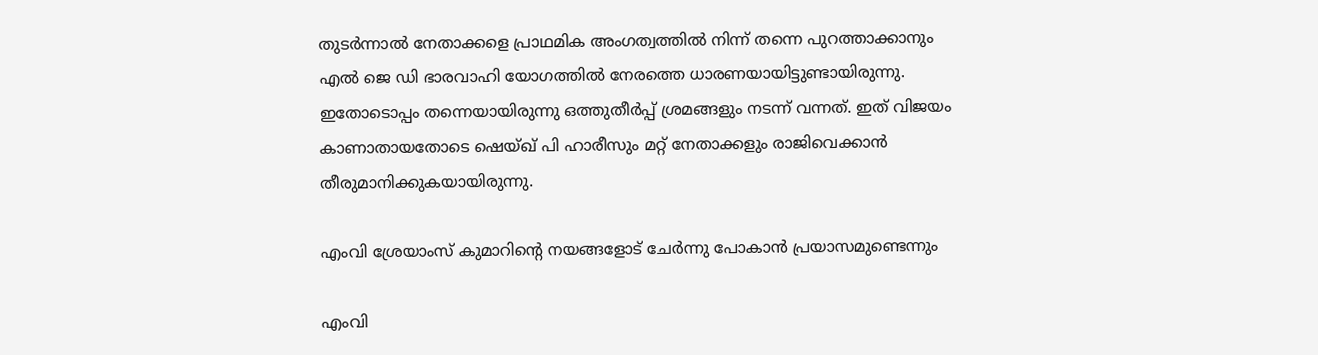തുടര്‍ന്നാല്‍ നേതാക്കളെ പ്രാഥമിക അംഗത്വത്തില്‍ നിന്ന് തന്നെ പുറത്താക്കാനും എല്‍ ജെ ഡി ഭാരവാഹി യോഗത്തില്‍ നേരത്തെ ധാരണയായിട്ടുണ്ടായിരുന്നു. ഇതോടൊപ്പം തന്നെയായിരുന്നു ഒത്തുതീർപ്പ് ശ്രമങ്ങളും നടന്ന് വന്നത്. ഇത് വിജയം കാണാതായതോടെ ഷെയ്ഖ് പി ഹാരീസും മറ്റ് നേതാക്കളും രാജിവെക്കാന്‍ തീരുമാനിക്കുകയായിരുന്നു.

എംവി ശ്രേയാംസ് കുമാറിന്റെ നയങ്ങളോട് ചേര്‍ന്നു പോകാന്‍ പ്രയാസമുണ്ടെന്നും

എംവി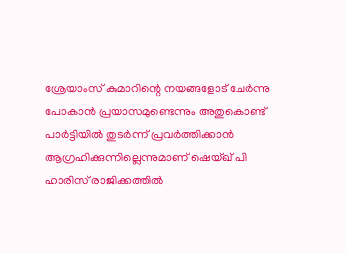ശ്രേയാംസ് കുമാറിന്റെ നയങ്ങളോട് ചേര്‍ന്നു പോകാന്‍ പ്രയാസമുണ്ടെന്നും അതുകൊണ്ട് പാര്‍ട്ടിയില്‍ തുടര്‍ന്ന് പ്രവര്‍ത്തിക്കാന്‍ ആഗ്രഹിക്കുന്നില്ലെന്നുമാണ് ഷെയ്ഖ് പി ഹാരിസ് രാജിക്കത്തില്‍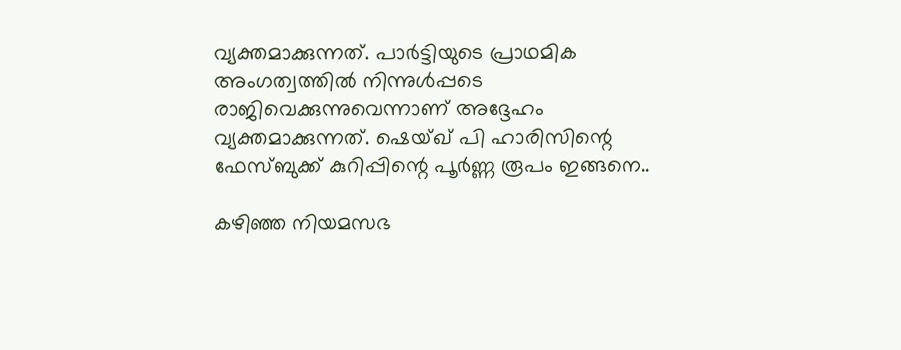വ്യക്തമാക്കുന്നത്. പാർട്ടിയുടെ പ്രാഥമിക അംഗത്വത്തില്‍ നിന്നുള്‍പ്പടെ രാജിവെക്കുന്നുവെന്നാണ് അദ്ദേഹം വ്യക്തമാക്കുന്നത്. ഷെയ്ഖ് പി ഹാരിസിന്റെ ഫേസ്ബുക്ക് കുറിപ്പിന്റെ പൂർണ്ണ രൂപം ഇങ്ങനെ..

കഴിഞ്ഞ നിയമസഭ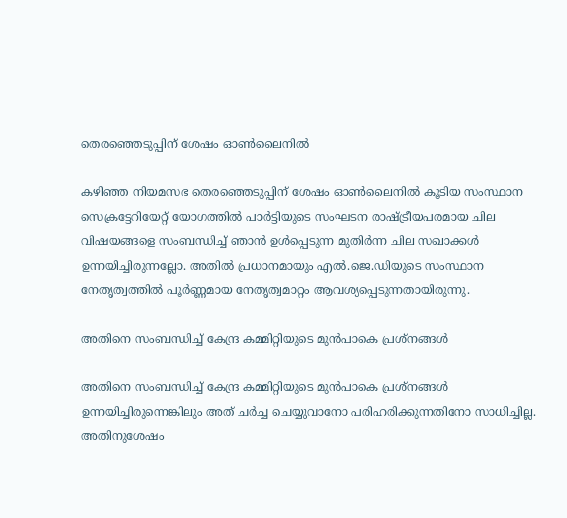തെരഞ്ഞെടുപ്പിന് ശേഷം ഓണ്‍ലൈനില്‍

കഴിഞ്ഞ നിയമസഭ തെരഞ്ഞെടുപ്പിന് ശേഷം ഓണ്‍ലൈനില്‍ കൂടിയ സംസ്ഥാന സെക്രട്ടേറിയേറ്റ് യോഗത്തില്‍ പാര്‍ട്ടിയുടെ സംഘടന രാഷ്ട്രീയപരമായ ചില വിഷയങ്ങളെ സംബന്ധിച്ച് ഞാന്‍ ഉള്‍പ്പെടുന്ന മുതിര്‍ന്ന ചില സഖാക്കള്‍ ഉന്നയിച്ചിരുന്നല്ലോ. അതില്‍ പ്രധാനമായും എല്‍.ജെ.ഡിയുടെ സംസ്ഥാന നേതൃത്വത്തില്‍ പൂര്‍ണ്ണമായ നേതൃത്വമാറ്റം ആവശ്യപ്പെടുന്നതായിരുന്നു.

അതിനെ സംബന്ധിച്ച് കേന്ദ്ര കമ്മിറ്റിയുടെ മുന്‍പാകെ പ്രശ്‌നങ്ങള്‍

അതിനെ സംബന്ധിച്ച് കേന്ദ്ര കമ്മിറ്റിയുടെ മുന്‍പാകെ പ്രശ്‌നങ്ങള്‍ ഉന്നയിച്ചിരുന്നെങ്കിലും അത് ചര്‍ച്ച ചെയ്യുവാനോ പരിഹരിക്കുന്നതിനോ സാധിച്ചില്ല. അതിനുശേഷം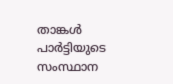താങ്കള്‍ പാര്‍ട്ടിയുടെ സംസ്ഥാന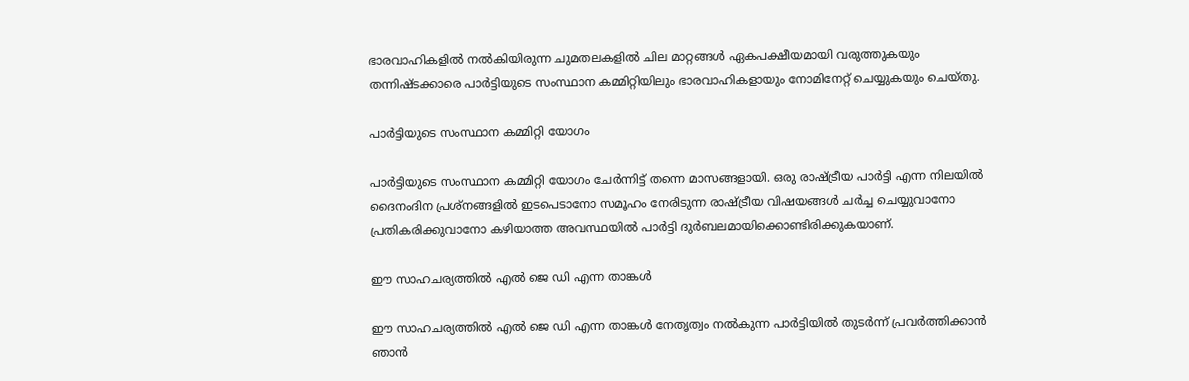ഭാരവാഹികളില്‍ നല്‍കിയിരുന്ന ചുമതലകളില്‍ ചില മാറ്റങ്ങള്‍ ഏകപക്ഷീയമായി വരുത്തുകയും തന്നിഷ്ടക്കാരെ പാര്‍ട്ടിയുടെ സംസ്ഥാന കമ്മിറ്റിയിലും ഭാരവാഹികളായും നോമിനേറ്റ് ചെയ്യുകയും ചെയ്തു.

പാര്‍ട്ടിയുടെ സംസ്ഥാന കമ്മിറ്റി യോഗം

പാര്‍ട്ടിയുടെ സംസ്ഥാന കമ്മിറ്റി യോഗം ചേര്‍ന്നിട്ട് തന്നെ മാസങ്ങളായി. ഒരു രാഷ്ട്രീയ പാര്‍ട്ടി എന്ന നിലയില്‍ ദൈനംദിന പ്രശ്‌നങ്ങളില്‍ ഇടപെടാനോ സമൂഹം നേരിടുന്ന രാഷ്ട്രീയ വിഷയങ്ങള്‍ ചര്‍ച്ച ചെയ്യുവാനോ പ്രതികരിക്കുവാനോ കഴിയാത്ത അവസ്ഥയില്‍ പാര്‍ട്ടി ദുര്‍ബലമായിക്കൊണ്ടിരിക്കുകയാണ്.

ഈ സാഹചര്യത്തില്‍ എല്‍ ജെ ഡി എന്ന താങ്കള്‍

ഈ സാഹചര്യത്തില്‍ എല്‍ ജെ ഡി എന്ന താങ്കള്‍ നേതൃത്വം നല്‍കുന്ന പാര്‍ട്ടിയില്‍ തുടര്‍ന്ന് പ്രവര്‍ത്തിക്കാന്‍ ഞാന്‍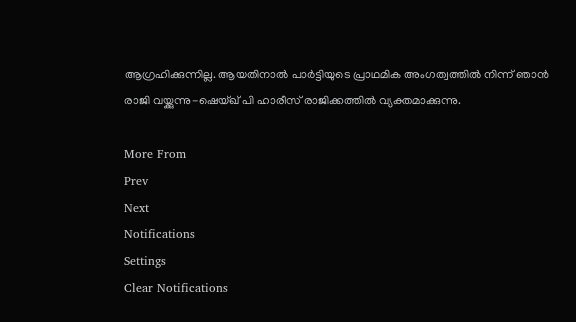ആഗ്രഹിക്കുന്നില്ല. ആയതിനാല്‍ പാര്‍ട്ടിയുടെ പ്രാഥമിക അംഗത്വത്തില്‍ നിന്ന് ഞാന്‍ രാജി വയ്ക്കുന്നു-ഷെയ്ഖ് പി ഹാരീസ് രാജിക്കത്തില്‍ വ്യക്തമാക്കുന്നു.

More From
Prev
Next
Notifications
Settings
Clear Notifications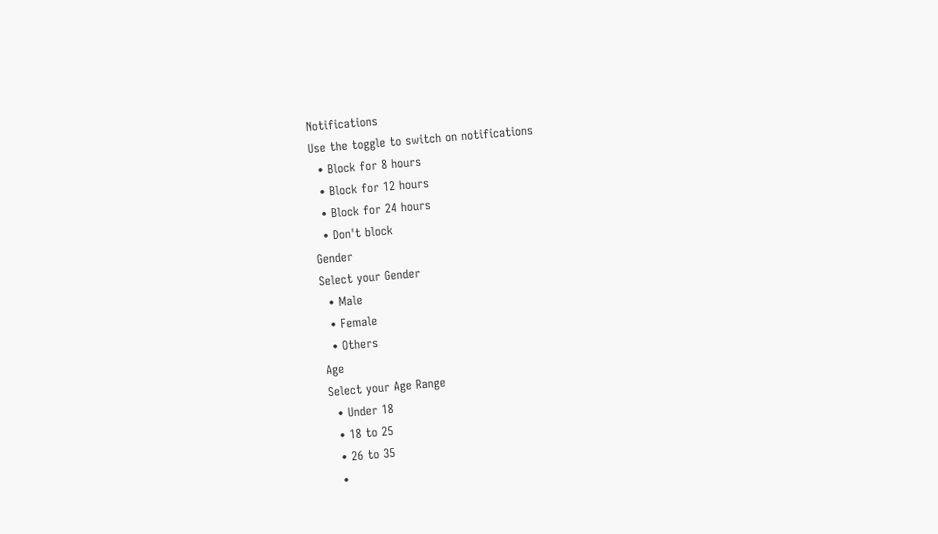Notifications
Use the toggle to switch on notifications
  • Block for 8 hours
  • Block for 12 hours
  • Block for 24 hours
  • Don't block
Gender
Select your Gender
  • Male
  • Female
  • Others
Age
Select your Age Range
  • Under 18
  • 18 to 25
  • 26 to 35
  •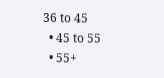36 to 45
  • 45 to 55
  • 55+